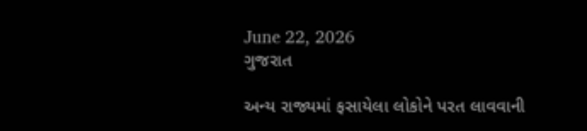June 22, 2026
ગુજરાત

અન્ય રાજ્યમાં ફસાયેલા લોકોને પરત લાવવાની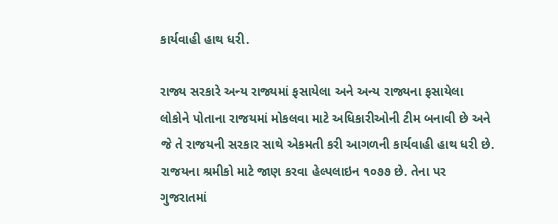કાર્યવાહી હાથ ધરી.

રાજ્ય સરકારે અન્ય રાજ્યમાં ફસાયેલા અને અન્ય રાજ્યના ફસાયેલા લોકોને પોતાના રાજયમાં મોકલવા માટે અધિકારીઓની ટીમ બનાવી છે અને જે તે રાજયની સરકાર સાથે એકમતી કરી આગળની કાર્યવાહી હાથ ધરી છે. રાજયના શ્રમીકો માટે જાણ કરવા હેલ્પલાઇન ૧૦૭૭ છે. તેના પર ગુજરાતમાં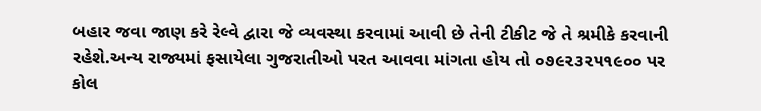બહાર જવા જાણ કરે રેલ્વે દ્વારા જે વ્યવસ્થા કરવામાં આવી છે તેની ટીકીટ જે તે શ્રમીકે કરવાની રહેશે.અન્ય રાજ્યમાં ફસાયેલા ગુજરાતીઓ પરત આવવા માંગતા હોય તો ૦૭૯૨૩૨૫૧૯૦૦ પર કોલ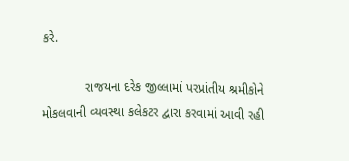કરે.

            રાજયના દરેક જીલ્લામાં પરપ્રાંતીય શ્રમીકોને મોકલવાની વ્યવસ્થા કલેકટર દ્વારા કરવામાં આવી રહી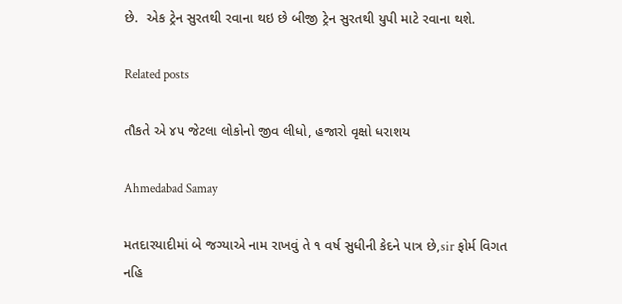છે.  એક ટ્રેન સુરતથી રવાના થઇ છે બીજી ટ્રેન સુરતથી યુપી માટે રવાના થશે.

Related posts

તૌકતે એ ૪૫ જેટલા લોકોનો જીવ લીધો, હજારો વૃક્ષો ધરાશય

Ahmedabad Samay

મતદારયાદીમાં બે જગ્‍યાએ નામ રાખવું તે ૧ વર્ષ સુધીની કેદને પાત્ર છે,sir ફોર્મ વિગત નહિ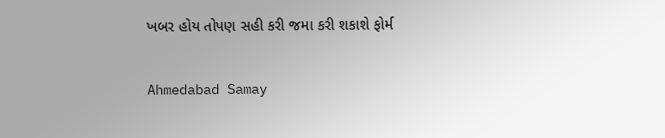ખબર હોય તોપણ સહી કરી જમા કરી શકાશે ફોર્મ

Ahmedabad Samay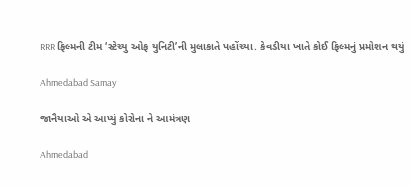RRR ફિલ્મની ટીમ ‘સ્ટેચ્યુ ઓફ યુનિટી’ની મુલાકાતે પહોંચ્યા. કેવડીયા ખાતે કોઈ ફિલ્મનું પ્રમોશન થયું

Ahmedabad Samay

જાનૈયાઓ એ આપ્યું કોરોના ને આમંત્રણ

Ahmedabad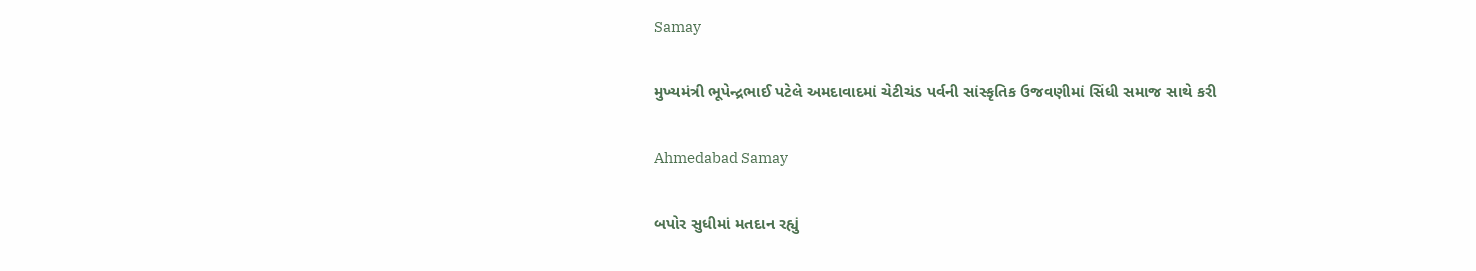Samay

મુખ્યમંત્રી ભૂપેન્દ્રભાઈ પટેલે અમદાવાદમાં ચેટીચંડ પર્વની સાંસ્કૃતિક ઉજવણીમાં સિંધી સમાજ સાથે કરી

Ahmedabad Samay

બપોર સુધીમાં મતદાન રહ્યું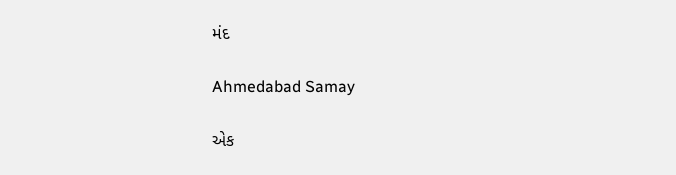મંદ

Ahmedabad Samay

એક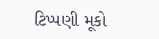ટિપ્પણી મૂકો